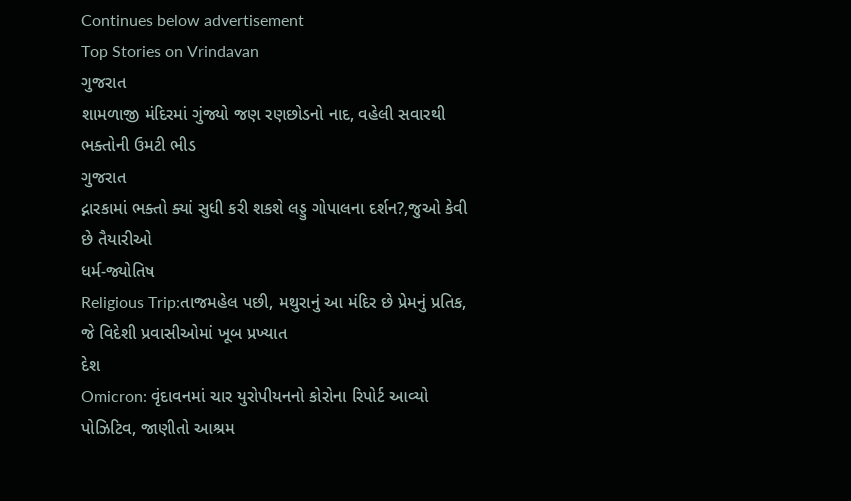Continues below advertisement
Top Stories on Vrindavan
ગુજરાત
શામળાજી મંદિરમાં ગુંજ્યો જણ રણછોડનો નાદ, વહેલી સવારથી ભક્તોની ઉમટી ભીડ
ગુજરાત
દ્નારકામાં ભક્તો ક્યાં સુધી કરી શકશે લડ્ડુ ગોપાલના દર્શન?,જુઓ કેવી છે તૈયારીઓ
ધર્મ-જ્યોતિષ
Religious Trip:તાજમહેલ પછી, મથુરાનું આ મંદિર છે પ્રેમનું પ્રતિક, જે વિદેશી પ્રવાસીઓમાં ખૂબ પ્રખ્યાત
દેશ
Omicron: વૃંદાવનમાં ચાર યુરોપીયનનો કોરોના રિપોર્ટ આવ્યો પોઝિટિવ, જાણીતો આશ્રમ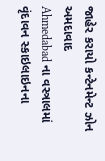જાહેર કરાયો કન્ટેનમેન્ટ ઝોન
અમદાવાદ
Ahmedabad ના વસ્ત્રાલમાં વૃંદાવન સ્કાઇલાઇનના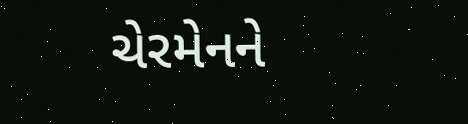ચેરમેનને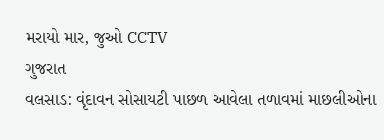મરાયો માર, જુઓ CCTV
ગુજરાત
વલસાડ: વૃંદાવન સોસાયટી પાછળ આવેલા તળાવમાં માછલીઓના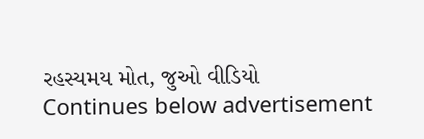રહસ્યમય મોત, જુઓ વીડિયો
Continues below advertisement